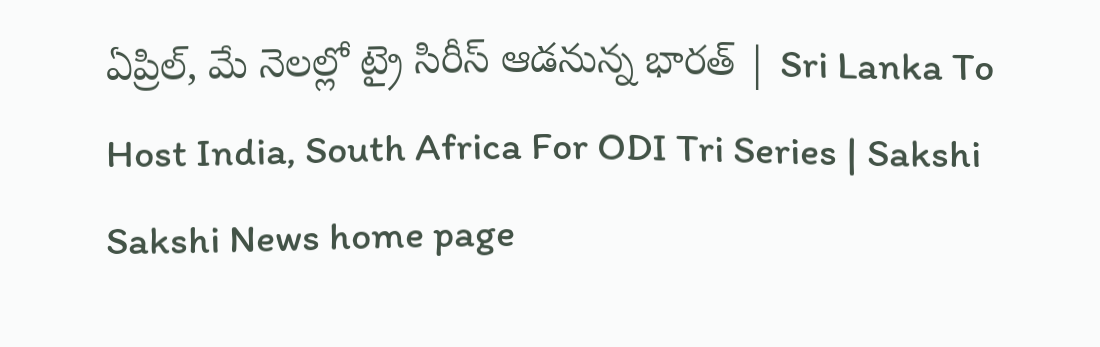ఏప్రిల్‌, మే నెలల్లో ట్రై సిరీస్‌ ఆడనున్న భారత్‌ | Sri Lanka To Host India, South Africa For ODI Tri Series | Sakshi
Sakshi News home page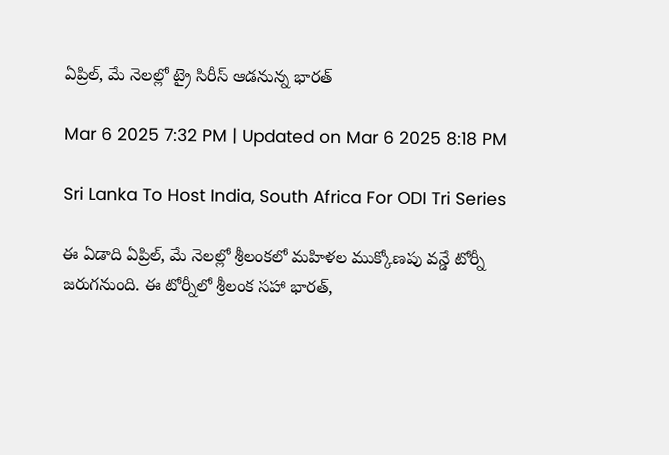ఏప్రిల్‌, మే నెలల్లో ట్రై సిరీస్‌ ఆడనున్న భారత్‌

Mar 6 2025 7:32 PM | Updated on Mar 6 2025 8:18 PM

Sri Lanka To Host India, South Africa For ODI Tri Series

ఈ ఏడాది ఏప్రిల్‌, మే నెలల్లో శ్రీలంకలో మహిళల ముక్కోణపు వన్డే టోర్నీ జరుగనుంది. ఈ టోర్నీలో శ్రీలంక సహా భారత్‌,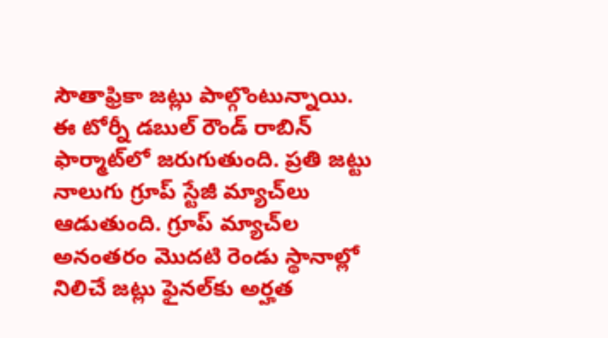సౌతాఫ్రికా జట్లు పాల్గొంటున్నాయి. ఈ టోర్నీ డబుల్‌ రౌండ్‌ రాబిన్‌ ఫార్మాట్‌లో జరుగుతుంది. ప్రతి జట్టు నాలుగు గ్రూప్‌ స్టేజీ మ్యాచ్‌లు ఆడుతుంది. గ్రూప్‌ మ్యాచ్‌ల అనంతరం మొదటి రెండు స్థానాల్లో నిలిచే జట్లు ఫైనల్‌కు అర్హత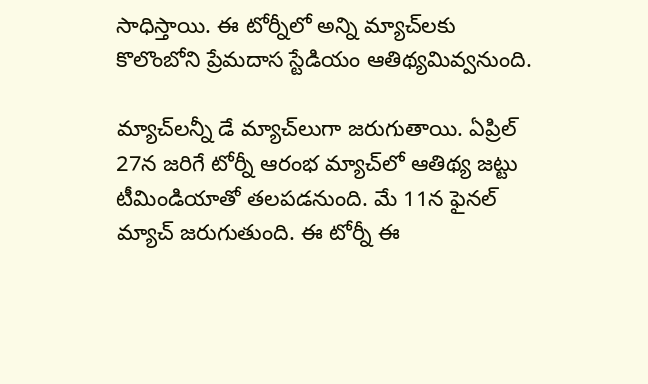సాధిస్తాయి. ఈ టోర్నీలో అన్ని మ్యాచ్‌లకు కొలొంబోని ప్రేమదాస స్టేడియం ఆతిథ్యమివ్వనుంది.

మ్యాచ్‌లన్నీ డే మ్యాచ్‌లుగా జరుగుతాయి. ఏప్రిల్‌ 27న జరిగే టోర్నీ ఆరంభ మ్యాచ్‌లో ఆతిథ్య జట్టు టీమిండియాతో తలపడనుంది. మే 11న ఫైనల్‌ మ్యాచ్‌ జరుగుతుంది. ఈ టోర్నీ ఈ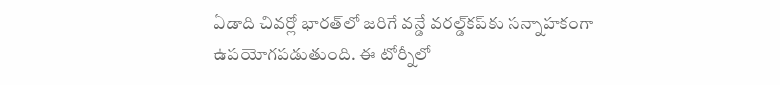ఏడాది చివర్లో భారత్‌లో జరిగే వన్డే వరల్డ్‌కప్‌కు సన్నాహకంగా ఉపయోగపడుతుంది. ఈ టోర్నీలో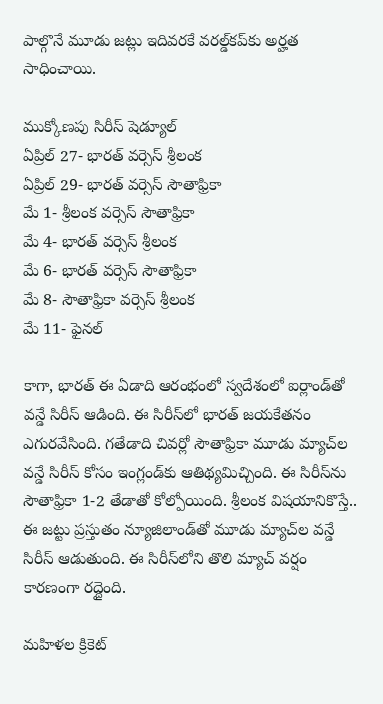పాల్గొనే మూడు జట్లు ఇదివరకే వరల్డ్‌కప్‌కు అర్హత సాధించాయి.

ముక్కోణపు సిరీస్‌ షెడ్యూల్‌
ఏప్రిల్‌ 27- భారత్‌ వర్సెస్‌ శ్రీలంక
ఏప్రిల్‌ 29- భారత్‌ వర్సెస్‌ సౌతాఫ్రికా
మే 1- శ్రీలంక వర్సెస్‌ సౌతాఫ్రికా
మే 4- భారత్‌ వర్సెస్‌ శ్రీలంక
మే 6- భారత్‌ వర్సెస్‌ సౌతాఫ్రికా
మే 8- సౌతాఫ్రికా వర్సెస్‌ శ్రీలంక
మే 11- ఫైనల్‌

కాగా, భారత్‌ ఈ ఏడాది ఆరంభంలో స్వదేశంలో ఐర్లాండ్‌తో వన్డే సిరీస్‌ ఆడింది. ఈ సిరీస్‌లో భారత్‌ జయకేతనం ఎగురవేసింది. గతేడాది చివర్లో సౌతాఫ్రికా మూడు మ్యాచ్‌ల వన్డే సిరీస్‌ కోసం ఇంగ్లండ్‌కు ఆతిథ్యమిచ్చింది. ఈ సిరీస్‌ను సౌతాఫ్రికా 1-2 తేడాతో కోల్పోయింది. శ్రీలంక విషయానికొస్తే.. ఈ జట్టు ప్రస్తుతం న్యూజిలాండ్‌తో మూడు మ్యాచ్‌ల వన్డే సిరీస్‌ ఆడుతుంది. ఈ సిరీస్‌లోని తొలి మ్యాచ్‌ వర్షం కారణంగా రద్దైంది.

మహిళల క్రికెట్‌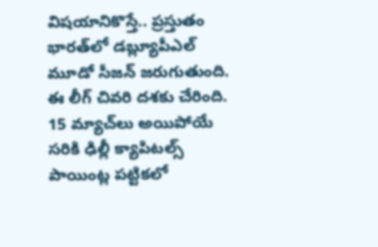విషయానికొస్తే.. ప్రస్తుతం భారత్‌లో డబ్ల్యూపీఎల్‌ మూడో సీజన్‌ జరుగుతుంది. ఈ లీగ్‌ చివరి దశకు చేరింది. 15 మ్యాచ్‌లు అయిపోయే సరికి ఢిల్లీ క్యాపిటల్స్‌ పాయింట్ల పట్టికలో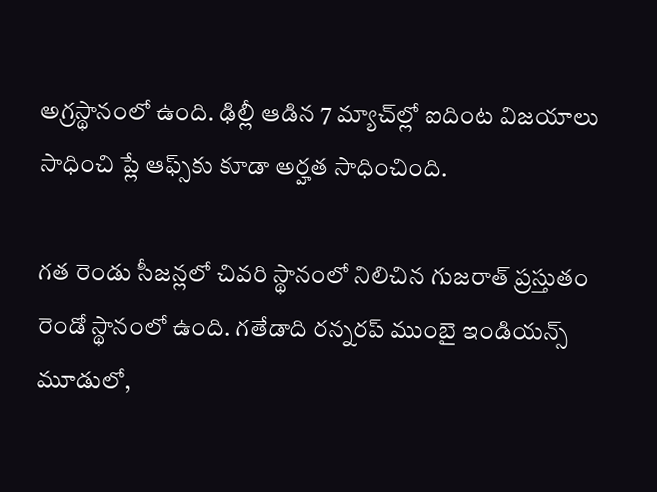అగ్రస్థానంలో ఉంది. ఢిల్లీ ఆడిన 7 మ్యాచ్‌ల్లో ఐదింట విజయాలు సాధించి ప్లే ఆఫ్స్‌కు కూడా అర్హత సాధించింది.

గత రెండు సీజన్లలో చివరి స్థానంలో నిలిచిన గుజరాత్‌ ప్రస్తుతం రెండో స్థానంలో ఉంది. గతేడాది రన్నరప్‌ ముంబై ఇండియన్స్‌ మూడులో,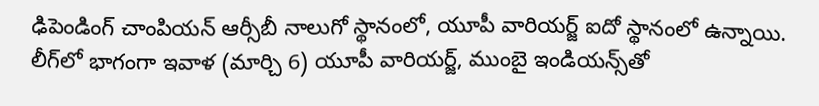ఢిపెండింగ్‌ చాంపియన్‌ ఆర్సీబీ నాలుగో స్థానంలో, యూపీ వారియర్జ్‌ ఐదో స్థానంలో ఉన్నాయి. లీగ్‌లో భాగంగా ఇవాళ (మార్చి 6) యూపీ వారియర్జ్‌, ముంబై ఇండియన్స్‌తో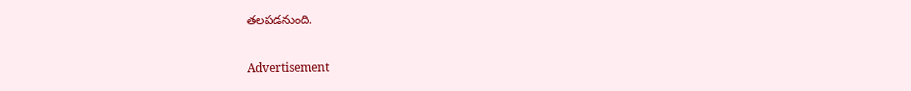తలపడనుంది.

Advertisement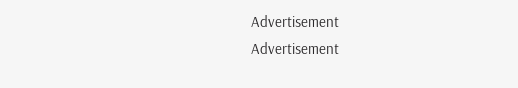Advertisement
Advertisement